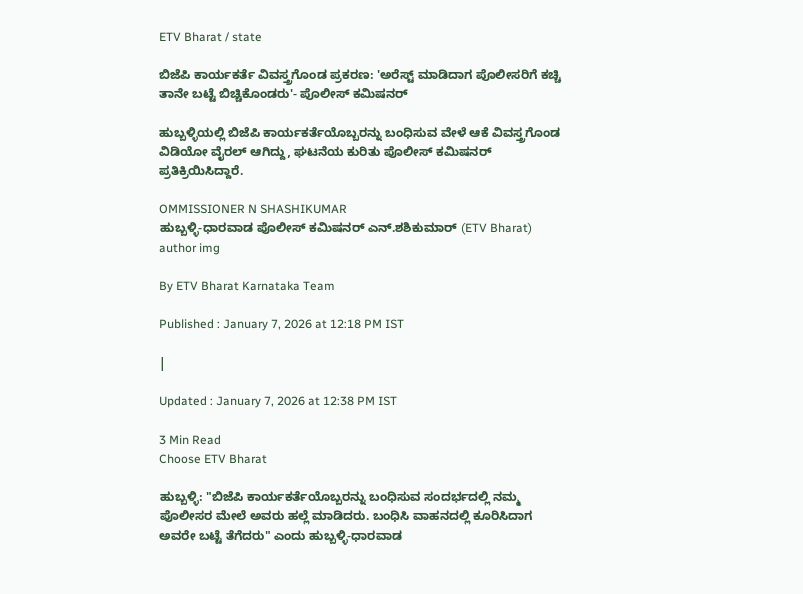ETV Bharat / state

ಬಿಜೆಪಿ ಕಾರ್ಯಕರ್ತೆ ವಿವಸ್ತ್ರಗೊಂಡ ಪ್ರಕರಣ: 'ಅರೆಸ್ಟ್ ಮಾಡಿದಾಗ ಪೊಲೀಸರಿಗೆ ಕಚ್ಚಿ ತಾನೇ ಬಟ್ಟೆ ಬಿಚ್ಚಿಕೊಂಡರು'- ಪೊಲೀಸ್ ಕಮಿಷನರ್

ಹುಬ್ಬಳ್ಳಿಯಲ್ಲಿ ಬಿಜೆಪಿ ಕಾರ್ಯಕರ್ತೆಯೊಬ್ಬರನ್ನು ಬಂಧಿಸುವ ವೇಳೆ ಆಕೆ ವಿವಸ್ತ್ರಗೊಂಡ ವಿಡಿಯೋ ವೈರಲ್ ಆಗಿದ್ದು, ಘಟನೆಯ ಕುರಿತು ಪೊಲೀಸ್ ಕಮಿಷನರ್ ಪ್ರತಿಕ್ರಿಯಿಸಿದ್ದಾರೆ.

OMMISSIONER N SHASHIKUMAR
ಹುಬ್ಬಳ್ಳಿ-ಧಾರವಾಡ ಪೊಲೀಸ್ ಕಮಿಷನರ್ ಎನ್.ಶಶಿಕುಮಾರ್ (ETV Bharat)
author img

By ETV Bharat Karnataka Team

Published : January 7, 2026 at 12:18 PM IST

|

Updated : January 7, 2026 at 12:38 PM IST

3 Min Read
Choose ETV Bharat

ಹುಬ್ಬಳ್ಳಿ: "ಬಿಜೆಪಿ ಕಾರ್ಯಕರ್ತೆಯೊಬ್ಬರನ್ನು ಬಂಧಿಸುವ ಸಂದರ್ಭದಲ್ಲಿ ನಮ್ಮ ಪೊಲೀಸರ ಮೇಲೆ ಅವರು ಹಲ್ಲೆ ಮಾಡಿದರು. ಬಂಧಿಸಿ ವಾಹನದಲ್ಲಿ ಕೂರಿಸಿದಾಗ ಅವರೇ ಬಟ್ಟೆ ತೆಗೆದರು" ಎಂದು ಹುಬ್ಬಳ್ಳಿ-ಧಾರವಾಡ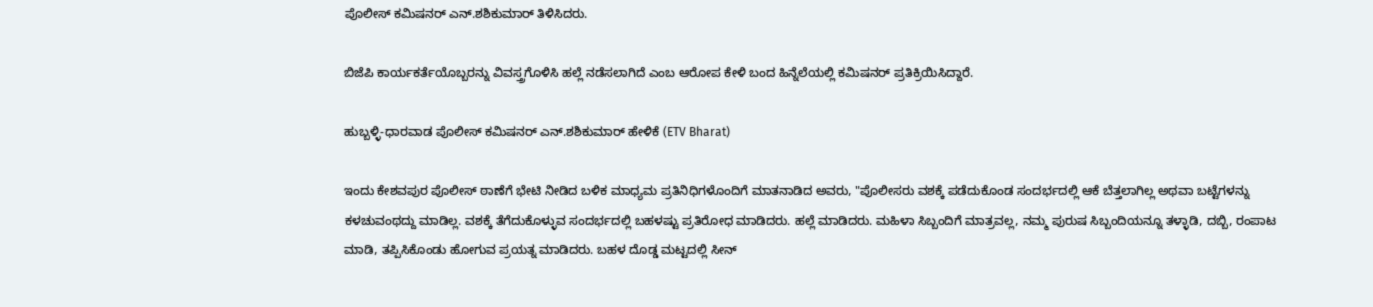ಪೊಲೀಸ್ ಕಮಿಷನರ್ ಎನ್.ಶಶಿಕುಮಾರ್ ತಿಳಿಸಿದರು.

ಬಿಜೆಪಿ ಕಾರ್ಯಕರ್ತೆಯೊಬ್ಬರನ್ನು ವಿವಸ್ತ್ರಗೊಳಿಸಿ ಹಲ್ಲೆ ನಡೆಸಲಾಗಿದೆ ಎಂಬ ಆರೋಪ ಕೇಳಿ ಬಂದ ಹಿನ್ನೆಲೆಯಲ್ಲಿ ಕಮಿಷನರ್ ಪ್ರತಿಕ್ರಿಯಿಸಿದ್ದಾರೆ.

ಹುಬ್ಬಳ್ಳಿ-ಧಾರವಾಡ ಪೊಲೀಸ್ ಕಮಿಷನರ್ ಎನ್.ಶಶಿಕುಮಾರ್ ಹೇಳಿಕೆ (ETV Bharat)

ಇಂದು ಕೇಶವಪುರ ಪೊಲೀಸ್ ಠಾಣೆಗೆ ಭೇಟಿ ನೀಡಿದ ಬಳಿಕ ಮಾಧ್ಯಮ ಪ್ರತಿನಿಧಿಗಳೊಂದಿಗೆ ಮಾತನಾಡಿದ ಅವರು, "ಪೊಲೀಸರು ವಶಕ್ಕೆ ಪಡೆದುಕೊಂಡ ಸಂದರ್ಭದಲ್ಲಿ ಆಕೆ ಬೆತ್ತಲಾಗಿಲ್ಲ ಅಥವಾ ಬಟ್ಟೆಗಳನ್ನು ಕಳಚುವಂಥದ್ದು ಮಾಡಿಲ್ಲ. ವಶಕ್ಕೆ ತೆಗೆದುಕೊಳ್ಳುವ ಸಂದರ್ಭದಲ್ಲಿ ಬಹಳಷ್ಟು ಪ್ರತಿರೋಧ ಮಾಡಿದರು. ಹಲ್ಲೆ ಮಾಡಿದರು. ಮಹಿಳಾ ಸಿಬ್ಬಂದಿಗೆ ಮಾತ್ರವಲ್ಲ, ನಮ್ಮ ಪುರುಷ ಸಿಬ್ಬಂದಿಯನ್ನೂ ತಳ್ಳಾಡಿ, ದಬ್ಬಿ, ರಂಪಾಟ ಮಾಡಿ, ತಪ್ಪಿಸಿಕೊಂಡು ಹೋಗುವ ಪ್ರಯತ್ನ ಮಾಡಿದರು. ಬಹಳ ದೊಡ್ಡ ಮಟ್ಟದಲ್ಲಿ ಸೀನ್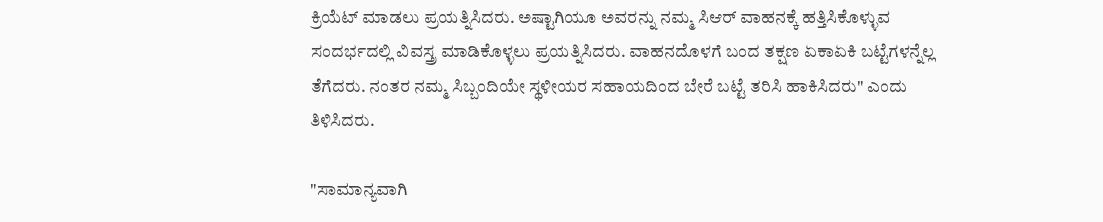ಕ್ರಿಯೆಟ್ ಮಾಡಲು ಪ್ರಯತ್ನಿಸಿದರು. ಅಷ್ಟಾಗಿಯೂ ಅವರನ್ನು ನಮ್ಮ ಸಿಆರ್ ವಾಹನಕ್ಕೆ ಹತ್ತಿಸಿಕೊಳ್ಳುವ ಸಂದರ್ಭದಲ್ಲಿ ವಿವಸ್ತ್ರ ಮಾಡಿಕೊಳ್ಳಲು ಪ್ರಯತ್ನಿಸಿದರು. ವಾಹನದೊಳಗೆ ಬಂದ ತಕ್ಷಣ ಏಕಾಏಕಿ ಬಟ್ಟೆಗಳನ್ನೆಲ್ಲ ತೆಗೆದರು. ನಂತರ ನಮ್ಮ ಸಿಬ್ಬಂದಿಯೇ ಸ್ಥಳೀಯರ ಸಹಾಯದಿಂದ ಬೇರೆ ಬಟ್ಟೆ ತರಿಸಿ ಹಾಕಿಸಿದರು" ಎಂದು ತಿಳಿಸಿದರು.

"ಸಾಮಾನ್ಯವಾಗಿ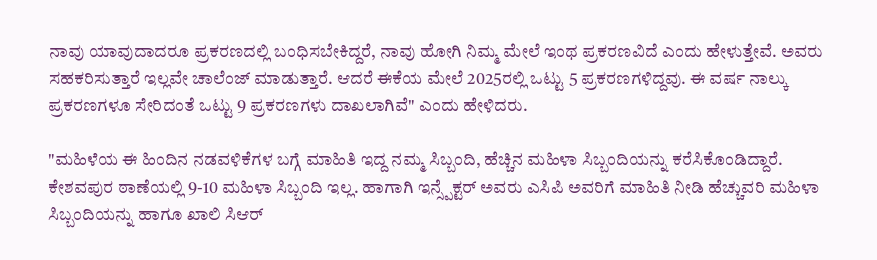ನಾವು ಯಾವುದಾದರೂ ಪ್ರಕರಣದಲ್ಲಿ ಬಂಧಿಸಬೇಕಿದ್ದರೆ, ನಾವು ಹೋಗಿ ನಿಮ್ಮ ಮೇಲೆ ಇಂಥ ಪ್ರಕರಣವಿದೆ ಎಂದು ಹೇಳುತ್ತೇವೆ. ಅವರು ಸಹಕರಿಸುತ್ತಾರೆ ಇಲ್ಲವೇ ಚಾಲೆಂಜ್ ಮಾಡುತ್ತಾರೆ. ಆದರೆ ಈಕೆಯ ಮೇಲೆ 2025ರಲ್ಲಿ ಒಟ್ಟು 5 ಪ್ರಕರಣಗಳಿದ್ದವು. ಈ ವರ್ಷ ನಾಲ್ಕು ಪ್ರಕರಣಗಳೂ ಸೇರಿದಂತೆ ಒಟ್ಟು 9 ಪ್ರಕರಣಗಳು ದಾಖಲಾಗಿವೆ" ಎಂದು ಹೇಳಿದರು.

"ಮಹಿಳೆಯ ಈ ಹಿಂದಿನ ನಡವಳಿಕೆಗಳ ಬಗ್ಗೆ ಮಾಹಿತಿ ಇದ್ದ ನಮ್ಮ ಸಿಬ್ಬಂದಿ, ಹೆಚ್ಚಿನ ಮಹಿಳಾ ಸಿಬ್ಬಂದಿಯನ್ನು ಕರೆಸಿಕೊಂಡಿದ್ದಾರೆ. ಕೇಶವಪುರ ಠಾಣೆಯಲ್ಲಿ 9-10 ಮಹಿಳಾ ಸಿಬ್ಬಂದಿ ಇಲ್ಲ. ಹಾಗಾಗಿ ಇನ್ಸ್ಪೆಕ್ಟರ್ ಅವರು ಎಸಿಪಿ ಅವರಿಗೆ ಮಾಹಿತಿ ನೀಡಿ ಹೆಚ್ಚುವರಿ ಮಹಿಳಾ ಸಿಬ್ಬಂದಿಯನ್ನು ಹಾಗೂ ಖಾಲಿ ಸಿಆರ್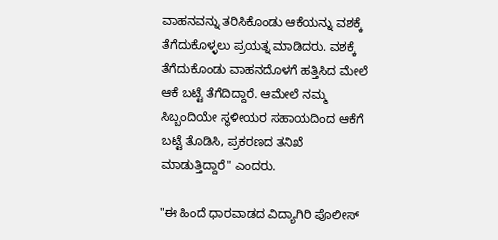ವಾಹನವನ್ನು ತರಿಸಿಕೊಂಡು ಆಕೆಯನ್ನು ವಶಕ್ಕೆ ತೆಗೆದುಕೊಳ್ಳಲು ಪ್ರಯತ್ನ ಮಾಡಿದರು. ವಶಕ್ಕೆ ತೆಗೆದುಕೊಂಡು ವಾಹನದೊಳಗೆ ಹತ್ತಿಸಿದ ಮೇಲೆ ಆಕೆ ಬಟ್ಟೆ ತೆಗೆದಿದ್ದಾರೆ. ಆಮೇಲೆ ನಮ್ಮ ಸಿಬ್ಬಂದಿಯೇ ಸ್ಥಳೀಯರ ಸಹಾಯದಿಂದ ಆಕೆಗೆ ಬಟ್ಟೆ ತೊಡಿಸಿ, ಪ್ರಕರಣದ ತನಿಖೆ ಮಾಡುತ್ತಿದ್ದಾರೆ" ಎಂದರು.

"ಈ ಹಿಂದೆ ಧಾರವಾಡದ ವಿದ್ಯಾಗಿರಿ ಪೊಲೀಸ್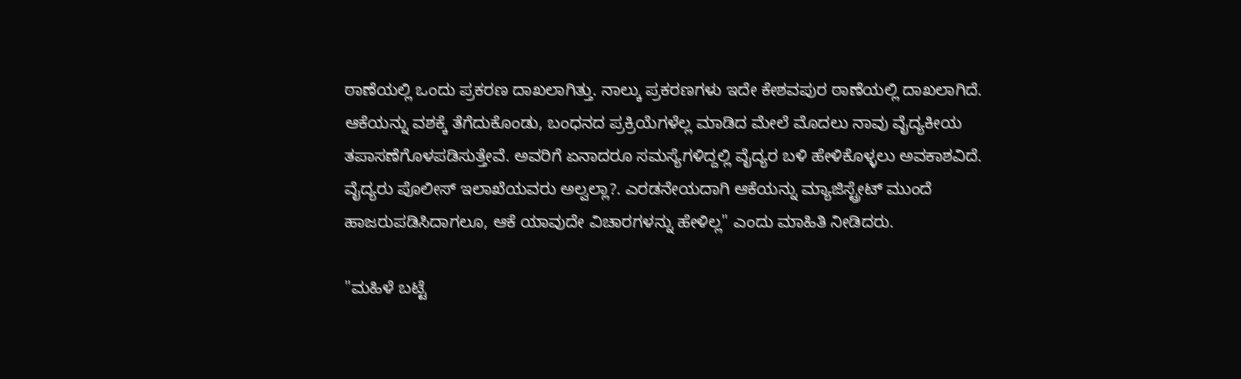ಠಾಣೆಯಲ್ಲಿ ಒಂದು ಪ್ರಕರಣ ದಾಖಲಾಗಿತ್ತು. ನಾಲ್ಕು ಪ್ರಕರಣಗಳು ಇದೇ ಕೇಶವಪುರ ಠಾಣೆಯಲ್ಲಿ ದಾಖಲಾಗಿದೆ. ಆಕೆಯನ್ನು ವಶಕ್ಕೆ ತೆಗೆದುಕೊಂಡು, ಬಂಧನದ ಪ್ರಕ್ರಿಯೆಗಳೆಲ್ಲ ಮಾಡಿದ ಮೇಲೆ ಮೊದಲು ನಾವು ವೈದ್ಯಕೀಯ ತಪಾಸಣೆಗೊಳಪಡಿಸುತ್ತೇವೆ. ಅವರಿಗೆ ಏನಾದರೂ ಸಮಸ್ಯೆಗಳಿದ್ದಲ್ಲಿ ವೈದ್ಯರ ಬಳಿ ಹೇಳಿಕೊಳ್ಳಲು ಅವಕಾಶವಿದೆ. ವೈದ್ಯರು ಪೊಲೀಸ್ ಇಲಾಖೆಯವರು ಅಲ್ವಲ್ಲಾ?. ಎರಡನೇಯದಾಗಿ ಆಕೆಯನ್ನು ಮ್ಯಾಜಿಸ್ಟ್ರೇಟ್ ಮುಂದೆ ಹಾಜರುಪಡಿಸಿದಾಗಲೂ, ಆಕೆ ಯಾವುದೇ ವಿಚಾರಗಳನ್ನು ಹೇಳಿಲ್ಲ" ಎಂದು ಮಾಹಿತಿ ನೀಡಿದರು.

"ಮಹಿಳೆ ಬಟ್ಟೆ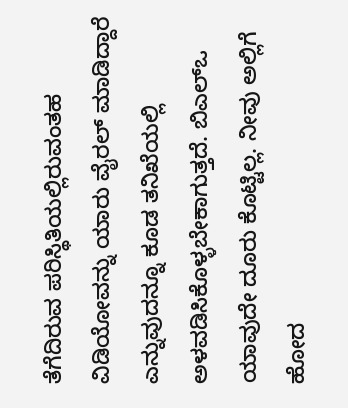ತೆಗೆದಿರುವ ಪರಿಸ್ಥಿತಿಯಲ್ಲಿರುವಂತಹ ವಿಡಿಯೋವನ್ನು ಯಾರು ವೈರಲ್ ಮಾಡಿದ್ದಾರೆ ಎನ್ನುವುದನ್ನೂ ಕೂಡ ತನಿಖೆಯಲ್ಲಿ ಅಳವಡಿಸಿಕೊಳ್ಳಬೇಕಾಗುತ್ತದೆ. ಬಿಎಲ್ಒ ಯಾವುದೇ ದೂರು ಕೊಟ್ಟಿಲ್ಲ. ನೀವು ಅಲ್ಲಿಗೆ ಹೋದ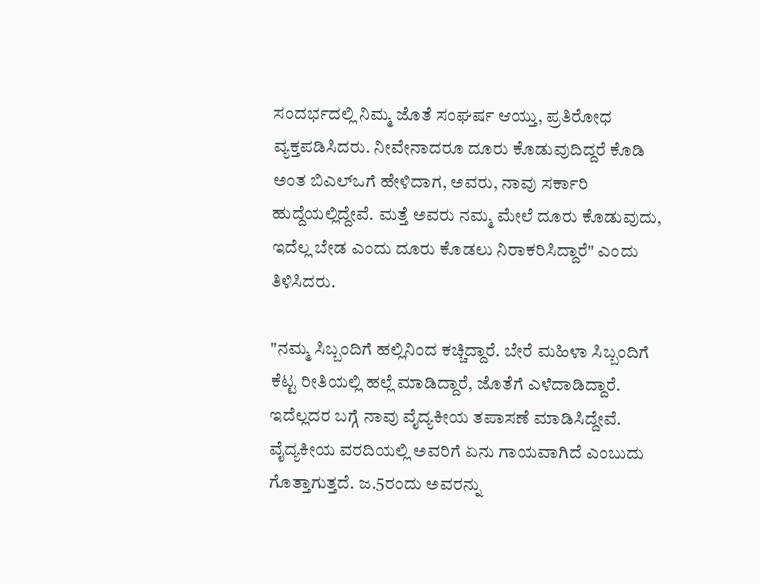ಸಂದರ್ಭದಲ್ಲಿ ನಿಮ್ಮ ಜೊತೆ ಸಂಘರ್ಷ ಆಯ್ತು, ಪ್ರತಿರೋಧ ವ್ಯಕ್ತಪಡಿಸಿದರು. ನೀವೇನಾದರೂ ದೂರು ಕೊಡುವುದಿದ್ದರೆ ಕೊಡಿ ಅಂತ ಬಿಎಲ್ಒಗೆ ಹೇಳಿದಾಗ, ಅವರು, ನಾವು ಸರ್ಕಾರಿ ಹುದ್ದೆಯಲ್ಲಿದ್ದೇವೆ. ಮತ್ತೆ ಅವರು ನಮ್ಮ ಮೇಲೆ ದೂರು ಕೊಡುವುದು, ಇದೆಲ್ಲ ಬೇಡ ಎಂದು ದೂರು ಕೊಡಲು ನಿರಾಕರಿಸಿದ್ದಾರೆ" ಎಂದು ತಿಳಿಸಿದರು.

"ನಮ್ಮ ಸಿಬ್ಬಂದಿಗೆ ಹಲ್ಲಿನಿಂದ ಕಚ್ಚಿದ್ದಾರೆ. ಬೇರೆ ಮಹಿಳಾ ಸಿಬ್ಬಂದಿಗೆ ಕೆಟ್ಟ ರೀತಿಯಲ್ಲಿ ಹಲ್ಲೆ ಮಾಡಿದ್ದಾರೆ, ಜೊತೆಗೆ ಎಳೆದಾಡಿದ್ದಾರೆ. ಇದೆಲ್ಲದರ ಬಗ್ಗೆ ನಾವು ವೈದ್ಯಕೀಯ ತಪಾಸಣೆ ಮಾಡಿಸಿದ್ದೇವೆ. ವೈದ್ಯಕೀಯ ವರದಿಯಲ್ಲಿ ಅವರಿಗೆ ಏನು ಗಾಯವಾಗಿದೆ ಎಂಬುದು ಗೊತ್ತಾಗುತ್ತದೆ. ಜ.5ರಂದು ಅವರನ್ನು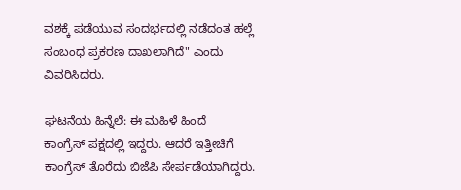ವಶಕ್ಕೆ ಪಡೆಯುವ ಸಂದರ್ಭದಲ್ಲಿ ನಡೆದಂತ ಹಲ್ಲೆ ಸಂಬಂಧ ಪ್ರಕರಣ ದಾಖಲಾಗಿದೆ" ಎಂದು ವಿವರಿಸಿದರು.

ಘಟನೆಯ ಹಿನ್ನೆಲೆ: ಈ‌ ಮಹಿಳೆ ಹಿಂದೆ ಕಾಂಗ್ರೆಸ್ ‌ಪಕ್ಷದಲ್ಲಿ ಇದ್ದರು. ಆದರೆ ಇತ್ತೀಚಿಗೆ ಕಾಂಗ್ರೆಸ್ ತೊರೆದು ಬಿಜೆಪಿ ಸೇರ್ಪಡೆಯಾಗಿದ್ದರು.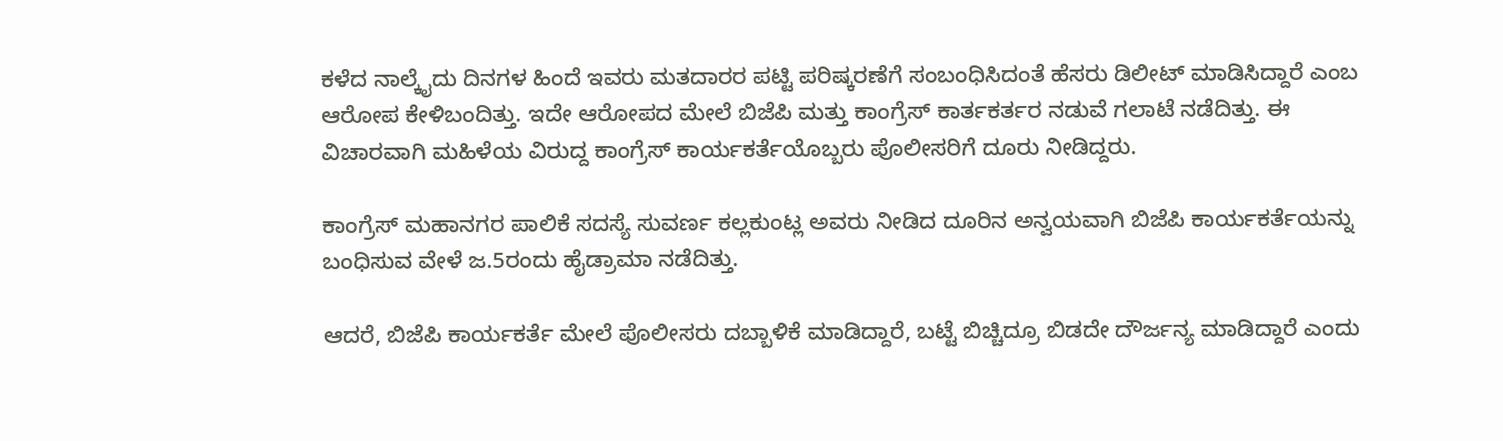ಕಳೆದ ನಾಲ್ಕೈದು ದಿನಗಳ ಹಿಂದೆ ಇವರು ಮತದಾರರ ಪಟ್ಟಿ ಪರಿಷ್ಕರಣೆಗೆ ಸಂಬಂಧಿಸಿದಂತೆ ಹೆಸರು ಡಿಲೀಟ್ ಮಾಡಿಸಿದ್ದಾರೆ ಎಂಬ ಆರೋಪ ಕೇಳಿ‌ಬಂದಿತ್ತು. ಇದೇ ಆರೋಪದ ಮೇಲೆ ಬಿಜೆಪಿ ಮತ್ತು ಕಾಂಗ್ರೆಸ್ ಕಾರ್ತಕರ್ತರ ನಡುವೆ ಗಲಾಟೆ ನಡೆದಿತ್ತು. ಈ ವಿಚಾರವಾಗಿ ಮಹಿಳೆಯ ವಿರುದ್ದ ಕಾಂಗ್ರೆಸ್ ಕಾರ್ಯಕರ್ತೆಯೊಬ್ಬರು ಪೊಲೀಸರಿಗೆ ದೂರು ನೀಡಿದ್ದರು.

ಕಾಂಗ್ರೆಸ್ ಮಹಾನಗರ ‌ಪಾಲಿಕೆ ಸದಸ್ಯೆ ಸುವರ್ಣ ಕಲ್ಲಕುಂಟ್ಲ ಅವರು ನೀಡಿದ ದೂರಿನ ಅನ್ವಯವಾಗಿ ಬಿಜೆಪಿ ಕಾರ್ಯಕರ್ತೆಯನ್ನು ಬಂಧಿಸುವ ವೇಳೆ ಜ.5ರಂದು ಹೈಡ್ರಾಮಾ ನಡೆದಿತ್ತು.

ಆದರೆ, ಬಿಜೆಪಿ ಕಾರ್ಯಕರ್ತೆ ಮೇಲೆ ಪೊಲೀಸರು ದಬ್ಬಾಳಿಕೆ ಮಾಡಿದ್ದಾರೆ, ಬಟ್ಟೆ ಬಿಚ್ಚಿದ್ರೂ ಬಿಡದೇ ದೌರ್ಜನ್ಯ ಮಾಡಿದ್ದಾರೆ ಎಂದು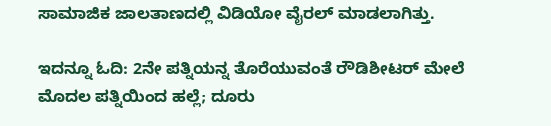ಸಾಮಾಜಿಕ ಜಾಲತಾಣದಲ್ಲಿ ವಿಡಿಯೋ ವೈರಲ್ ಮಾಡಲಾಗಿತ್ತು.

ಇದನ್ನೂ ಓದಿ: 2ನೇ ಪತ್ನಿಯನ್ನ ತೊರೆಯುವಂತೆ ರೌಡಿಶೀಟರ್ ಮೇಲೆ ಮೊದಲ ಪತ್ನಿಯಿಂದ ಹಲ್ಲೆ; ದೂರು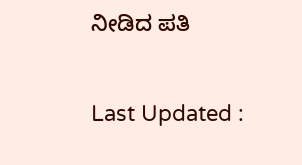ನೀಡಿದ ಪತಿ

Last Updated :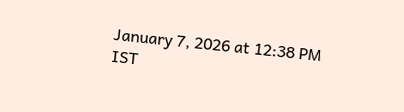January 7, 2026 at 12:38 PM IST